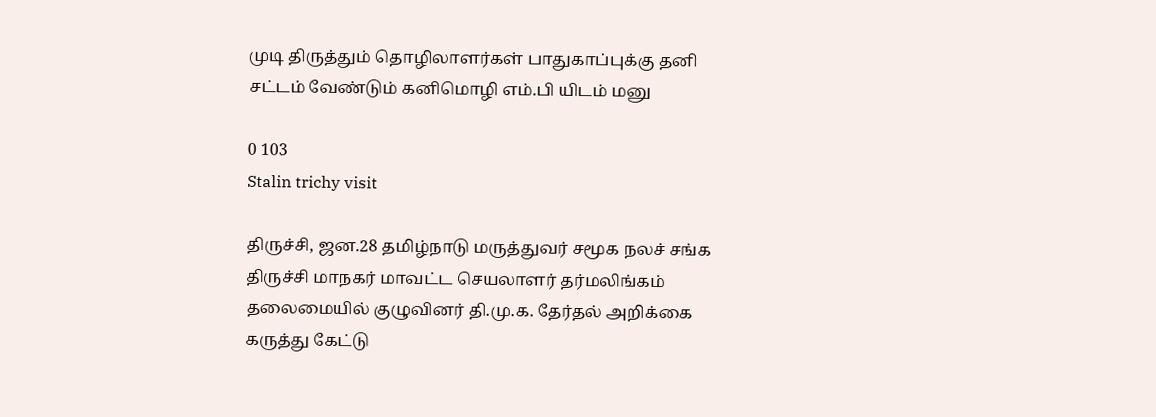முடி திருத்தும் தொழிலாளர்கள் பாதுகாப்புக்கு தனி சட்டம் வேண்டும் கனிமொழி எம்.பி யிடம் மனு

0 103
Stalin trichy visit

திருச்சி, ஜன.28 தமிழ்நாடு மருத்துவர் சமூக நலச் சங்க திருச்சி மாநகர் மாவட்ட செயலாளர் தர்மலிங்கம் தலைமையில் குழுவினர் தி.மு.க. தேர்தல் அறிக்கை கருத்து கேட்டு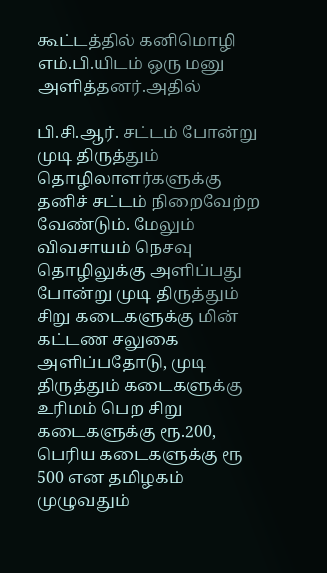கூட்டத்தில் கனிமொழி எம்.பி.யிடம் ஒரு மனு அளித்தனர்.அதில்

பி.சி.ஆர். சட்டம் போன்று முடி திருத்தும் தொழிலாளர்களுக்கு தனிச் சட்டம் நிறைவேற்ற வேண்டும். மேலும் விவசாயம் நெசவு தொழிலுக்கு அளிப்பது போன்று முடி திருத்தும் சிறு கடைகளுக்கு மின் கட்டண சலுகை அளிப்பதோடு, முடி திருத்தும் கடைகளுக்கு உரிமம் பெற சிறு கடைகளுக்கு ரூ.200, பெரிய கடைகளுக்கு ரூ 500 என தமிழகம் முழுவதும்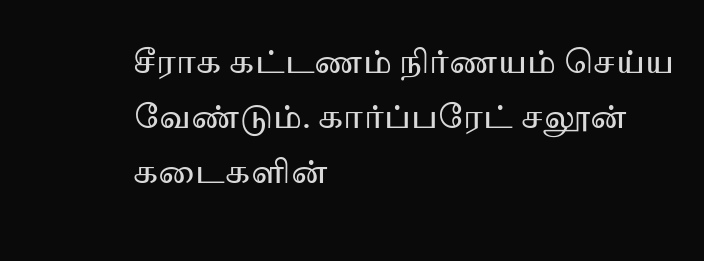சீராக கட்டணம் நிர்ணயம் செய்ய வேண்டும். கார்ப்பரேட் சலூன் கடைகளின்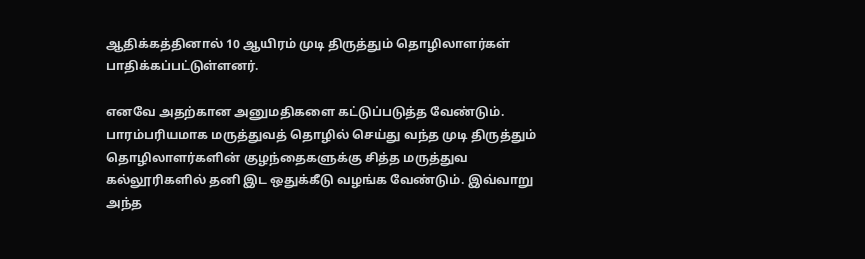ஆதிக்கத்தினால் 10 ஆயிரம் முடி திருத்தும் தொழிலாளர்கள் பாதிக்கப்பட்டுள்ளனர்.

எனவே அதற்கான அனுமதிகளை கட்டுப்படுத்த வேண்டும். பாரம்பரியமாக மருத்துவத் தொழில் செய்து வந்த முடி திருத்தும் தொழிலாளர்களின் குழந்தைகளுக்கு சித்த மருத்துவ கல்லூரிகளில் தனி இட ஒதுக்கீடு வழங்க வேண்டும். இவ்வாறு அந்த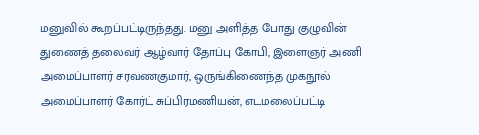மனுவில் கூறப்பட்டிருந்தது. மனு அளித்த போது குழுவின் துணைத் தலைவர் ஆழ்வார் தோப்பு கோபி, இளைஞர் அணி அமைப்பாளர் சரவணகுமார், ஒருங்கிணைந்த முகநூல் அமைப்பாளர் கோர்ட் சுப்பிரமணியன், எடமலைப்பட்டி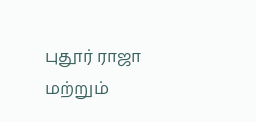புதூர் ராஜா மற்றும்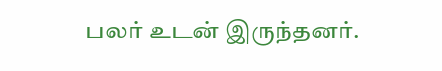பலர் உடன் இருந்தனர்.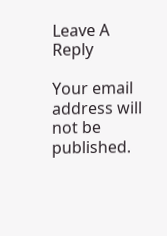Leave A Reply

Your email address will not be published.